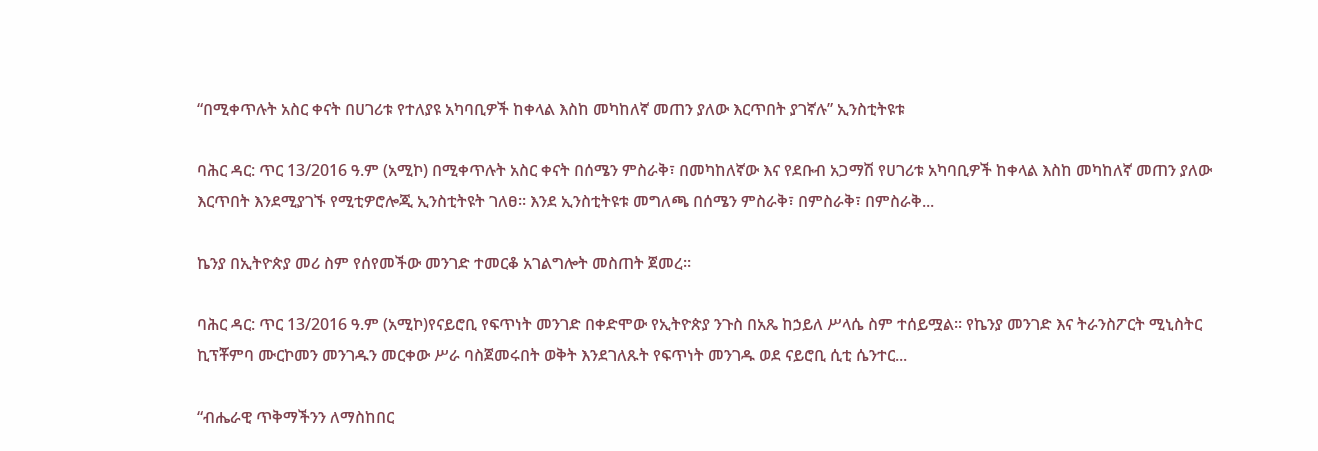“በሚቀጥሉት አስር ቀናት በሀገሪቱ የተለያዩ አካባቢዎች ከቀላል እስከ መካከለኛ መጠን ያለው እርጥበት ያገኛሉ” ኢንስቲትዩቱ

ባሕር ዳር: ጥር 13/2016 ዓ.ም (አሚኮ) በሚቀጥሉት አስር ቀናት በሰሜን ምስራቅ፣ በመካከለኛው እና የደቡብ አጋማሽ የሀገሪቱ አካባቢዎች ከቀላል እስከ መካከለኛ መጠን ያለው እርጥበት እንደሚያገኙ የሚቲዎሮሎጂ ኢንስቲትዩት ገለፀ። እንደ ኢንስቲትዩቱ መግለጫ በሰሜን ምስራቅ፣ በምስራቅ፣ በምስራቅ...

ኬንያ በኢትዮጵያ መሪ ስም የሰየመችው መንገድ ተመርቆ አገልግሎት መስጠት ጀመረ።

ባሕር ዳር: ጥር 13/2016 ዓ.ም (አሚኮ)የናይሮቢ የፍጥነት መንገድ በቀድሞው የኢትዮጵያ ንጉስ በአጼ ከኃይለ ሥላሴ ስም ተሰይሟል፡፡ የኬንያ መንገድ እና ትራንስፖርት ሚኒስትር ኪፕቾምባ ሙርኮመን መንገዱን መርቀው ሥራ ባስጀመሩበት ወቅት እንደገለጹት የፍጥነት መንገዱ ወደ ናይሮቢ ሲቲ ሴንተር...

“ብሔራዊ ጥቅማችንን ለማስከበር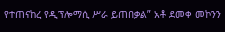የተጠናከረ የዲፕሎማሲ ሥራ ይጠበቃል” አቶ ደመቀ መኮንን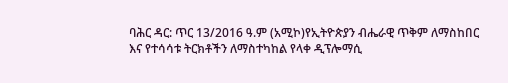ባሕር ዳር: ጥር 13/2016 ዓ.ም (አሚኮ)የኢትዮጵያን ብሔራዊ ጥቅም ለማስከበር እና የተሳሳቱ ትርክቶችን ለማስተካከል የላቀ ዲፕሎማሲ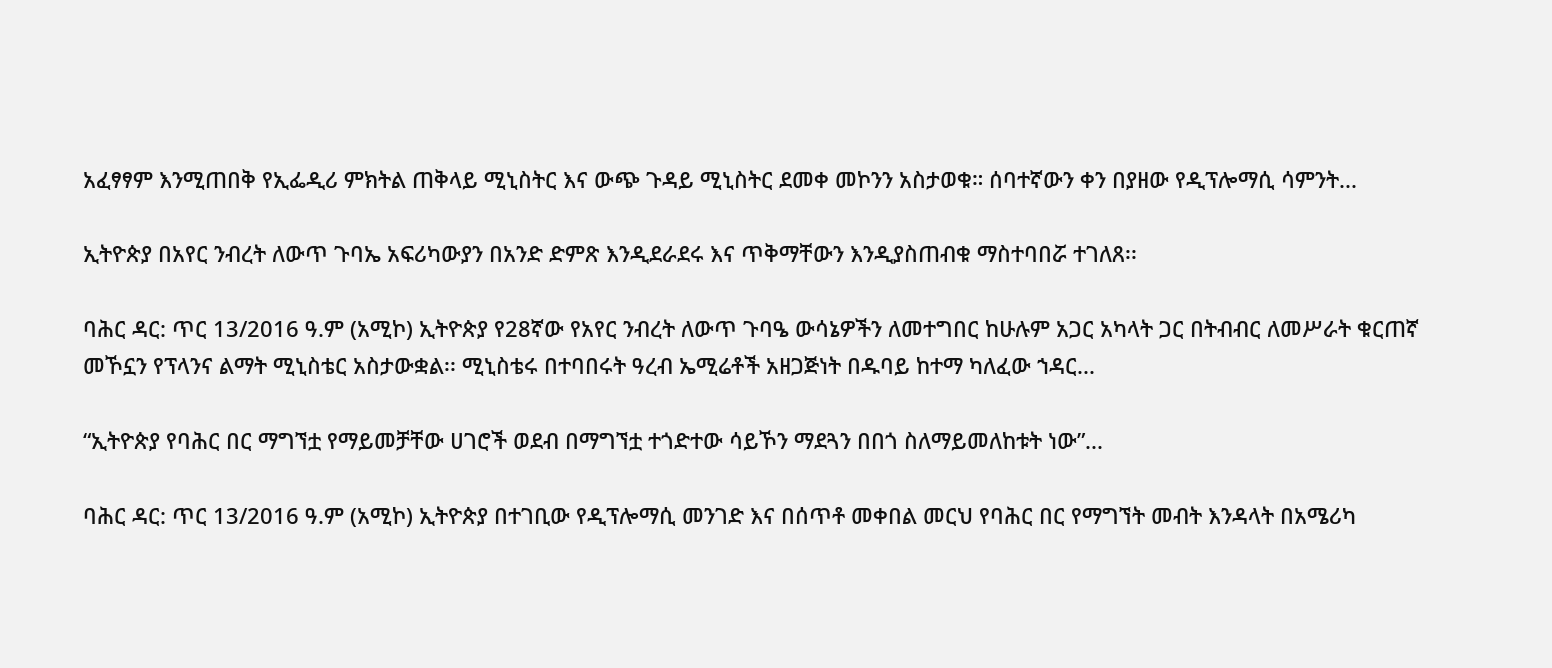አፈፃፃም እንሚጠበቅ የኢፌዲሪ ምክትል ጠቅላይ ሚኒስትር እና ውጭ ጉዳይ ሚኒስትር ደመቀ መኮንን አስታወቁ። ሰባተኛውን ቀን በያዘው የዲፕሎማሲ ሳምንት...

ኢትዮጵያ በአየር ንብረት ለውጥ ጉባኤ አፍሪካውያን በአንድ ድምጽ እንዲደራደሩ እና ጥቅማቸውን እንዲያስጠብቁ ማስተባበሯ ተገለጸ፡፡

ባሕር ዳር: ጥር 13/2016 ዓ.ም (አሚኮ) ኢትዮጵያ የ28ኛው የአየር ንብረት ለውጥ ጉባዔ ውሳኔዎችን ለመተግበር ከሁሉም አጋር አካላት ጋር በትብብር ለመሥራት ቁርጠኛ መኾኗን የፕላንና ልማት ሚኒስቴር አስታውቋል፡፡ ሚኒስቴሩ በተባበሩት ዓረብ ኤሚሬቶች አዘጋጅነት በዱባይ ከተማ ካለፈው ኀዳር...

“ኢትዮጵያ የባሕር በር ማግኘቷ የማይመቻቸው ሀገሮች ወደብ በማግኘቷ ተጎድተው ሳይኾን ማደጓን በበጎ ስለማይመለከቱት ነው”...

ባሕር ዳር: ጥር 13/2016 ዓ.ም (አሚኮ) ኢትዮጵያ በተገቢው የዲፕሎማሲ መንገድ እና በሰጥቶ መቀበል መርህ የባሕር በር የማግኘት መብት እንዳላት በአሜሪካ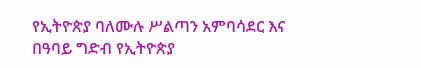የኢትዮጵያ ባለሙሉ ሥልጣን አምባሳደር እና በዓባይ ግድብ የኢትዮጵያ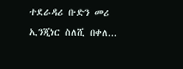ተደራዳሪ ቡድን መሪ ኢንጂነር ስለሺ በቀለ...